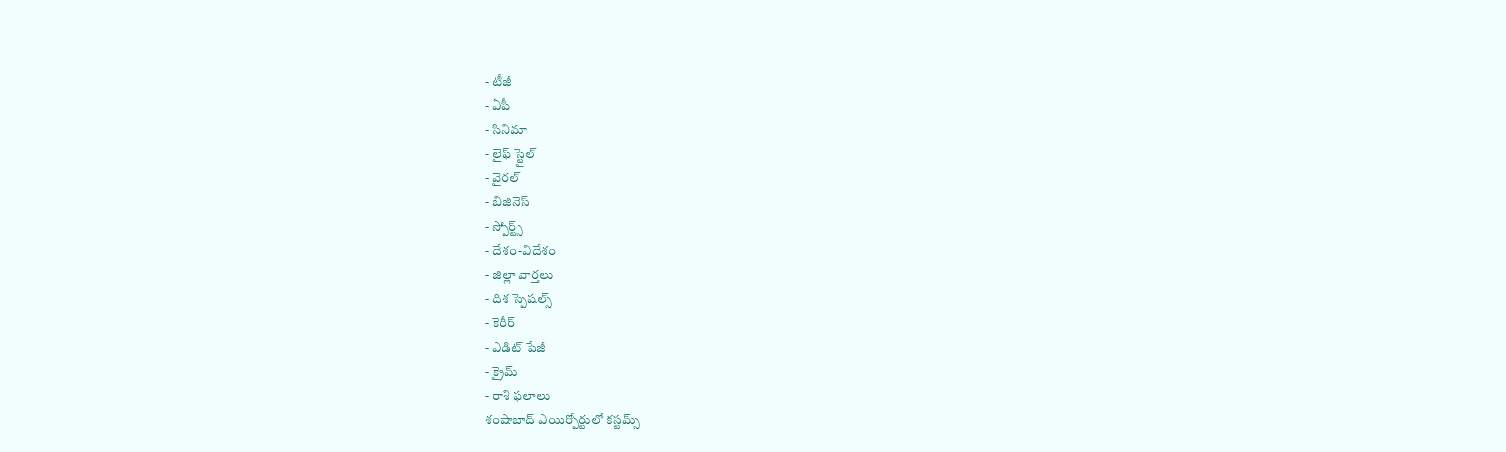- టీజీ
- ఏపీ
- సినిమా
- లైఫ్ స్టైల్
- వైరల్
- బిజినెస్
- స్పోర్ట్స్
- దేశం-విదేశం
- జిల్లా వార్తలు
- దిశ స్పెషల్స్
- కెరీర్
- ఎడిట్ పేజీ
- క్రైమ్
- రాశి ఫలాలు
శంషాబాద్ ఎయిర్పోర్టులో కస్టమ్స్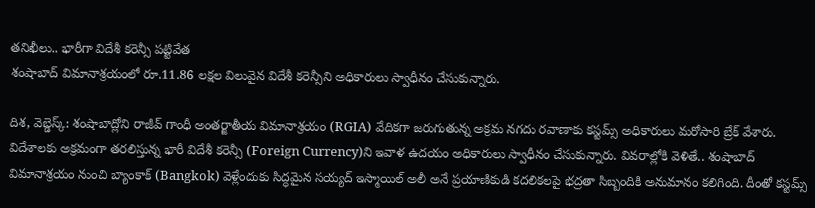తనిఖీలు.. భారీగా విదేశీ కరెన్సీ పట్టివేత
శంషాబాద్ విమానాశ్రయంలో రూ.11.86 లక్షల విలువైన విదేశీ కరెన్సీని అధికారులు స్వాధీనం చేసుకున్నారు.

దిశ, వెబ్డెస్క్: శంషాబాద్లోని రాజీవ్ గాంధీ అంతర్జాతీయ విమానాశ్రయం (RGIA) వేదికగా జరుగుతున్న అక్రమ నగదు రవాణాకు కస్టమ్స్ అధికారులు మరోసారి బ్రేక్ వేశారు. విదేశాలకు అక్రమంగా తరలిస్తున్న భారీ విదేశీ కరెన్సీ (Foreign Currency)ని ఇవాళ ఉదయం అధికారులు స్వాధీనం చేసుకున్నారు. వివరాల్లోకి వెళితే.. శంషాబాద్ విమానాశ్రయం నుంచి బ్యాంకాక్ (Bangkok) వెళ్లేందుకు సిద్ధమైన సయ్యద్ ఇస్మాయిల్ అలీ అనే ప్రయాణికుడి కదలికలపై భద్రతా సిబ్బందికి అనుమానం కలిగింది. దీంతో కస్టమ్స్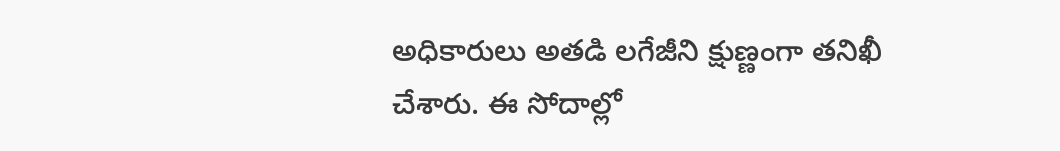అధికారులు అతడి లగేజీని క్షుణ్ణంగా తనిఖీ చేశారు. ఈ సోదాల్లో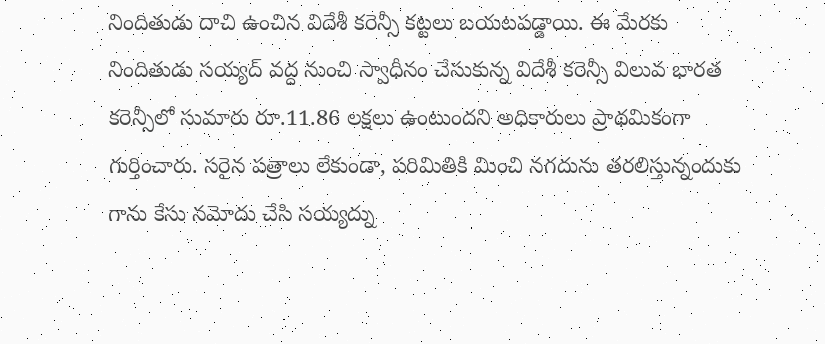నిందితుడు దాచి ఉంచిన విదేశీ కరెన్సీ కట్టలు బయటపడ్డాయి. ఈ మేరకు నిందితుడు సయ్యద్ వద్ద నుంచి స్వాధీనం చేసుకున్న విదేశీ కరెన్సీ విలువ భారత కరెన్సీలో సుమారు రూ.11.86 లక్షలు ఉంటుందని అధికారులు ప్రాథమికంగా గుర్తించారు. సరైన పత్రాలు లేకుండా, పరిమితికి మించి నగదును తరలిస్తున్నందుకు గాను కేసు నమోదు చేసి సయ్యద్ను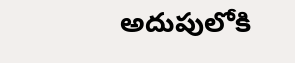అదుపులోకి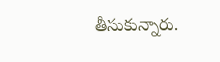తీసుకున్నారు.